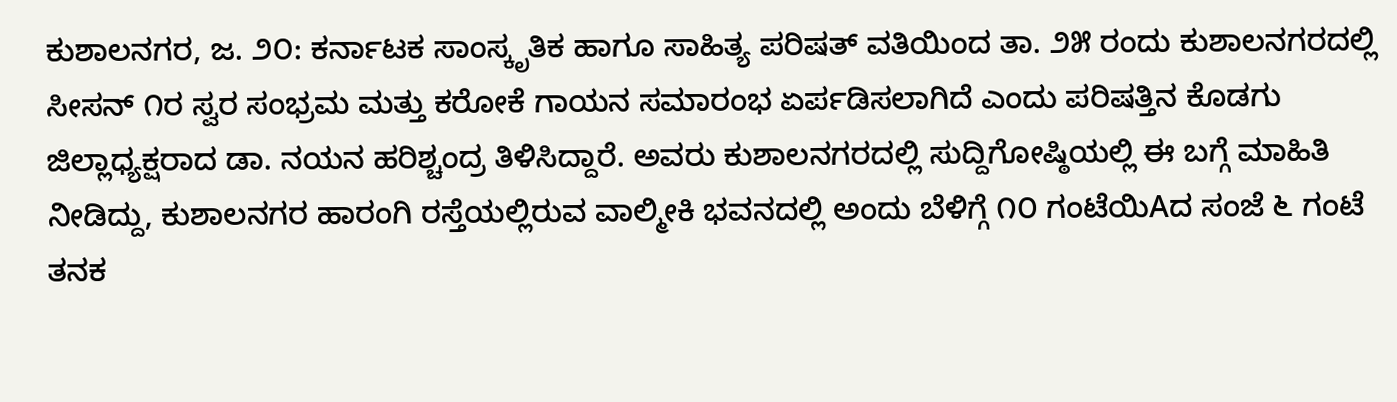ಕುಶಾಲನಗರ, ಜ. ೨೦: ಕರ್ನಾಟಕ ಸಾಂಸ್ಕೃತಿಕ ಹಾಗೂ ಸಾಹಿತ್ಯ ಪರಿಷತ್ ವತಿಯಿಂದ ತಾ. ೨೫ ರಂದು ಕುಶಾಲನಗರದಲ್ಲಿ ಸೀಸನ್ ೧ರ ಸ್ವರ ಸಂಭ್ರಮ ಮತ್ತು ಕರೋಕೆ ಗಾಯನ ಸಮಾರಂಭ ಏರ್ಪಡಿಸಲಾಗಿದೆ ಎಂದು ಪರಿಷತ್ತಿನ ಕೊಡಗು ಜಿಲ್ಲಾಧ್ಯಕ್ಷರಾದ ಡಾ. ನಯನ ಹರಿಶ್ಚಂದ್ರ ತಿಳಿಸಿದ್ದಾರೆ. ಅವರು ಕುಶಾಲನಗರದಲ್ಲಿ ಸುದ್ದಿಗೋಷ್ಠಿಯಲ್ಲಿ ಈ ಬಗ್ಗೆ ಮಾಹಿತಿ ನೀಡಿದ್ದು, ಕುಶಾಲನಗರ ಹಾರಂಗಿ ರಸ್ತೆಯಲ್ಲಿರುವ ವಾಲ್ಮೀಕಿ ಭವನದಲ್ಲಿ ಅಂದು ಬೆಳಿಗ್ಗೆ ೧೦ ಗಂಟೆಯಿAದ ಸಂಜೆ ೬ ಗಂಟೆ ತನಕ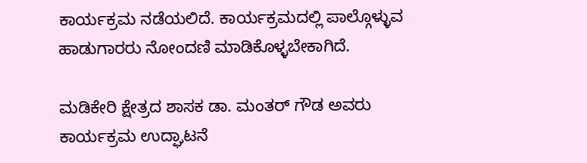ಕಾರ್ಯಕ್ರಮ ನಡೆಯಲಿದೆ. ಕಾರ್ಯಕ್ರಮದಲ್ಲಿ ಪಾಲ್ಗೊಳ್ಳುವ ಹಾಡುಗಾರರು ನೋಂದಣಿ ಮಾಡಿಕೊಳ್ಳಬೇಕಾಗಿದೆ.

ಮಡಿಕೇರಿ ಕ್ಷೇತ್ರದ ಶಾಸಕ ಡಾ. ಮಂತರ್ ಗೌಡ ಅವರು ಕಾರ್ಯಕ್ರಮ ಉದ್ಘಾಟನೆ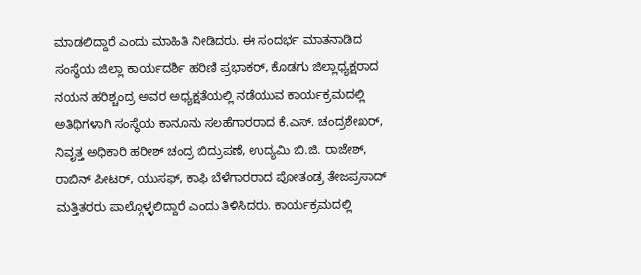ಮಾಡಲಿದ್ದಾರೆ ಎಂದು ಮಾಹಿತಿ ನೀಡಿದರು. ಈ ಸಂದರ್ಭ ಮಾತನಾಡಿದ ಸಂಸ್ಥೆಯ ಜಿಲ್ಲಾ ಕಾರ್ಯದರ್ಶಿ ಹರಿಣಿ ಪ್ರಭಾಕರ್, ಕೊಡಗು ಜಿಲ್ಲಾಧ್ಯಕ್ಷರಾದ ನಯನ ಹರಿಶ್ಚಂದ್ರ ಅವರ ಅಧ್ಯಕ್ಷತೆಯಲ್ಲಿ ನಡೆಯುವ ಕಾರ್ಯಕ್ರಮದಲ್ಲಿ ಅತಿಥಿಗಳಾಗಿ ಸಂಸ್ಥೆಯ ಕಾನೂನು ಸಲಹೆಗಾರರಾದ ಕೆ.ಎಸ್. ಚಂದ್ರಶೇಖರ್, ನಿವೃತ್ತ ಅಧಿಕಾರಿ ಹರೀಶ್ ಚಂದ್ರ ಬಿದ್ರುಪಣೆ, ಉದ್ಯಮಿ ಬಿ.ಜಿ. ರಾಜೇಶ್, ರಾಬಿನ್ ಪೀಟರ್, ಯುಸಫ್, ಕಾಫಿ ಬೆಳೆಗಾರರಾದ ಪೋತಂಡ್ರ ತೇಜಪ್ರಸಾದ್ ಮತ್ತಿತರರು ಪಾಲ್ಗೊಳ್ಳಲಿದ್ದಾರೆ ಎಂದು ತಿಳಿಸಿದರು. ಕಾರ್ಯಕ್ರಮದಲ್ಲಿ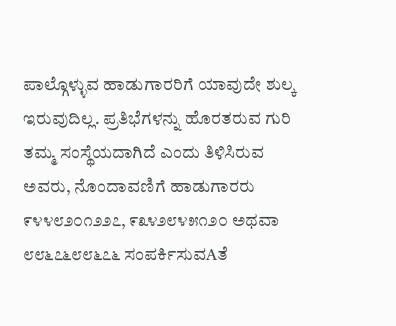ಪಾಲ್ಗೊಳ್ಳುವ ಹಾಡುಗಾರರಿಗೆ ಯಾವುದೇ ಶುಲ್ಕ ಇರುವುದಿಲ್ಲ. ಪ್ರತಿಭೆಗಳನ್ನು ಹೊರತರುವ ಗುರಿ ತಮ್ಮ ಸಂಸ್ಥೆಯದಾಗಿದೆ ಎಂದು ತಿಳಿಸಿರುವ ಅವರು, ನೊಂದಾವಣಿಗೆ ಹಾಡುಗಾರರು ೯೪೪೮೨೦೧೨೨೭, ೯೩೪೨೮೪೫೧೨೦ ಅಥವಾ ೮೮೬೭೬೮೮೬೭೬ ಸಂಪರ್ಕಿಸುವAತೆ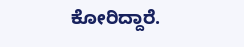ಕೋರಿದ್ದಾರೆ.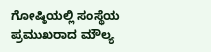ಗೋಷ್ಠಿಯಲ್ಲಿ ಸಂಸ್ಥೆಯ ಪ್ರಮುಖರಾದ ಮೌಲ್ಯ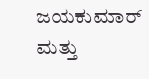ಜಯಕುಮಾರ್ ಮತ್ತು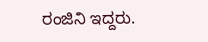ರಂಜಿನಿ ಇದ್ದರು.